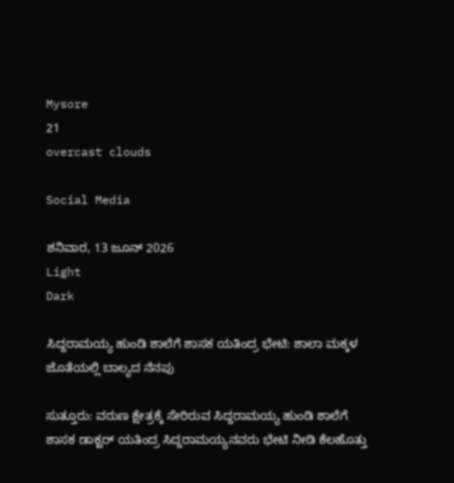Mysore
21
overcast clouds

Social Media

ಶನಿವಾರ, 13 ಜೂನ್ 2026
Light
Dark

ಸಿದ್ದರಾಮಯ್ಯ ಹುಂಡಿ ಶಾಲೆಗೆ ಶಾಸಕ ಯತಿಂದ್ರ ಭೇಟಿ: ಶಾಲಾ ಮಕ್ಕಳ ಜೊತೆಯಲ್ಲಿ ಬಾಲ್ಯದ ನೆನಪು

ಸುತ್ತೂರು: ವರುಣ ಕ್ಷೇತ್ರಕ್ಕೆ ಸೇರಿರುವ ಸಿದ್ದರಾಮಯ್ಯ ಹುಂಡಿ ಶಾಲೆಗೆ ಶಾಸಕ ಡಾಕ್ಟರ್ ಯತಿಂದ್ರ ಸಿದ್ದರಾಮಯ್ಯನವರು ಭೇಟಿ ನೀಡಿ ಕೆಲಹೊತ್ತು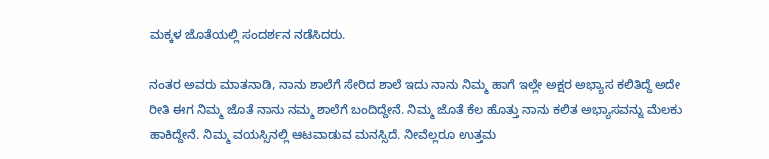ಮಕ್ಕಳ ಜೊತೆಯಲ್ಲಿ ಸಂದರ್ಶನ ನಡೆಸಿದರು.

ನಂತರ ಅವರು ಮಾತನಾಡಿ, ನಾನು ಶಾಲೆಗೆ ಸೇರಿದ ಶಾಲೆ ಇದು ನಾನು ನಿಮ್ಮ ಹಾಗೆ ಇಲ್ಲೇ ಅಕ್ಷರ ಅಭ್ಯಾಸ ಕಲಿತಿದ್ದೆ ಅದೇ ರೀತಿ ಈಗ ನಿಮ್ಮ ಜೊತೆ ನಾನು ನಮ್ಮ ಶಾಲೆಗೆ ಬಂದಿದ್ದೇನೆ. ನಿಮ್ಮ ಜೊತೆ ಕೆಲ ಹೊತ್ತು ನಾನು ಕಲಿತ ಅಭ್ಯಾಸವನ್ನು ಮೆಲಕು ಹಾಕಿದ್ದೇನೆ. ನಿಮ್ಮ ವಯಸ್ಸಿನಲ್ಲಿ ಆಟವಾಡುವ ಮನಸ್ಸಿದೆ. ನೀವೆಲ್ಲರೂ ಉತ್ತಮ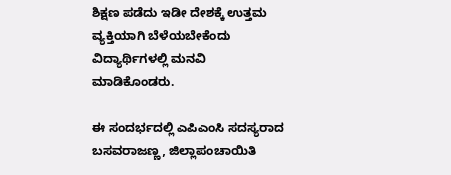ಶಿಕ್ಷಣ ಪಡೆದು ಇಡೀ ದೇಶಕ್ಕೆ ಉತ್ತಮ ವ್ಯಕ್ತಿಯಾಗಿ ಬೆಳೆಯಬೇಕೆಂದು ವಿದ್ಯಾರ್ಥಿಗಳಲ್ಲಿ ಮನವಿ ಮಾಡಿಕೊಂಡರು.

ಈ ಸಂದರ್ಭದಲ್ಲಿ ಎಪಿಎಂಸಿ ಸದಸ್ಯರಾದ ಬಸವರಾಜಣ್ಣ, ಜಿಲ್ಲಾಪಂಚಾಯಿತಿ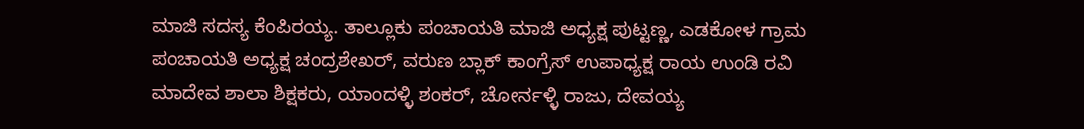ಮಾಜಿ ಸದಸ್ಯ ಕೆಂಪಿರಯ್ಯ. ತಾಲ್ಲೂಕು ಪಂಚಾಯತಿ ಮಾಜಿ ಅಧ್ಯಕ್ಷ ಪುಟ್ಟಣ್ಣ, ಎಡಕೋಳ ಗ್ರಾಮ ಪಂಚಾಯತಿ ಅಧ್ಯಕ್ಷ ಚಂದ್ರಶೇಖರ್, ವರುಣ ಬ್ಲಾಕ್ ಕಾಂಗ್ರೆಸ್ ಉಪಾಧ್ಯಕ್ಷ ರಾಯ ಉಂಡಿ ರವಿ ಮಾದೇವ ಶಾಲಾ ಶಿಕ್ಷಕರು, ಯಾಂದಳ್ಳಿ ಶಂಕರ್, ಚೋರ್ನಳ್ಳಿ ರಾಜು, ದೇವಯ್ಯ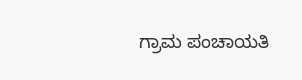ಗ್ರಾಮ ಪಂಚಾಯತಿ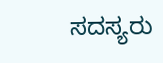ಸದಸ್ಯರು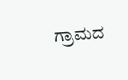ಗ್ರಾಮದ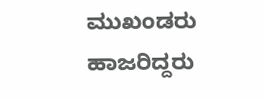ಮುಖಂಡರು ಹಾಜರಿದ್ದರು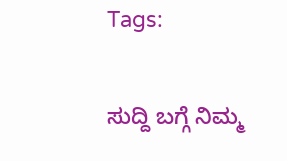Tags:

ಸುದ್ದಿ ಬಗ್ಗೆ ನಿಮ್ಮ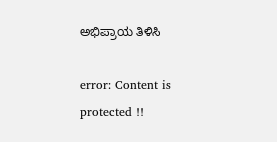ಅಭಿಪ್ರಾಯ ತಿಳಿಸಿ

error: Content is protected !!